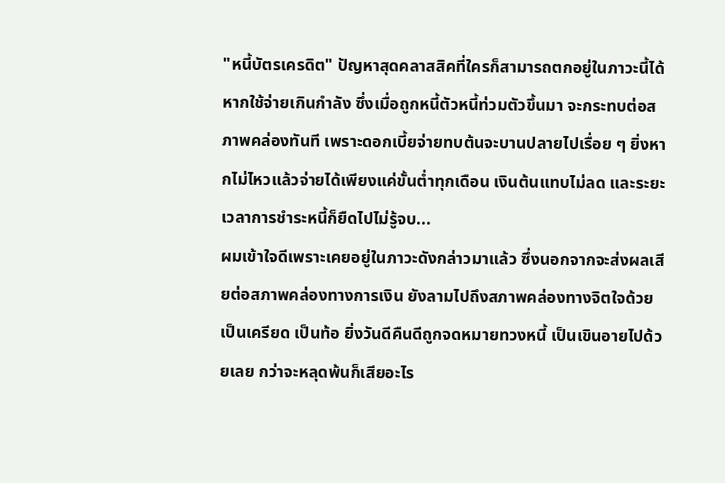"หนี้บัตรเครดิต" ปัญหาสุดคลาสสิคที่ใครก็สามารถตกอยู่ในภาวะนี้ได้ หากใช้จ่ายเกินกำลัง ซึ่งเมื่อถูกหนี้ตัวหนี้ท่วมตัวขึ้นมา จะกระทบต่อสภาพคล่องทันที เพราะดอกเบี้ยจ่ายทบต้นจะบานปลายไปเรื่อย ๆ ยิ่งหากไม่ไหวแล้วจ่ายได้เพียงแค่ขั้นต่ำทุกเดือน เงินต้นแทบไม่ลด และระยะเวลาการชำระหนี้ก็ยืดไปไม่รู้จบ...
ผมเข้าใจดีเพราะเคยอยู่ในภาวะดังกล่าวมาแล้ว ซึ่งนอกจากจะส่งผลเสียต่อสภาพคล่องทางการเงิน ยังลามไปถึงสภาพคล่องทางจิตใจด้วย เป็นเครียด เป็นท้อ ยิ่งวันดีคืนดีถูกจดหมายทวงหนี้ เป็นเขินอายไปด้วยเลย กว่าจะหลุดพ้นก็เสียอะไร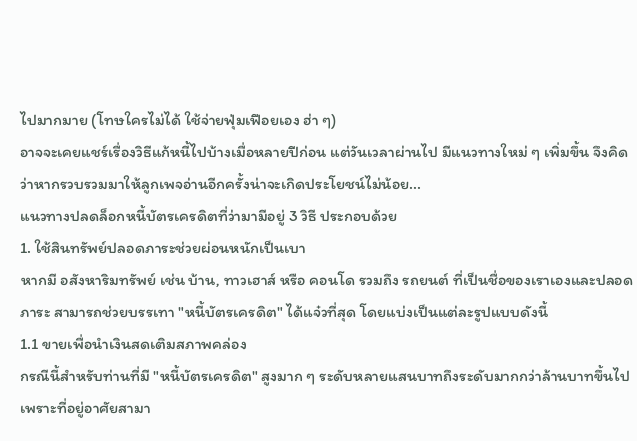ไปมากมาย (โทษใครไม่ได้ ใช้จ่ายฟุ่มเฟือยเอง ฮ่า ๆ)
อาจจะเคยแชร์เรื่องวิธีแก้หนี้ไปบ้างเมื่อหลายปีก่อน แต่วันเวลาผ่านไป มีแนวทางใหม่ ๆ เพิ่มขึ้น จึงคิดว่าหากรวบรวมมาให้ลูกเพจอ่านอีกครั้งน่าจะเกิดประโยชน์ไม่น้อย...
แนวทางปลดล็อกหนี้บัตรเครดิตที่ว่ามามีอยู่ 3 วิธี ประกอบด้วย
1. ใช้สินทรัพย์ปลอดภาระช่วยผ่อนหนักเป็นเบา
หากมี อสังหาริมทรัพย์ เช่น บ้าน, ทาวเฮาส์ หรือ คอนโด รวมถึง รถยนต์ ที่เป็นชื่อของเราเองและปลอดภาระ สามารถช่วยบรรเทา "หนี้บัตรเครดิต" ได้แจ๋วที่สุด โดยแบ่งเป็นแต่ละรูปแบบดังนี้
1.1 ขายเพื่อนำเงินสดเติมสภาพคล่อง
กรณีนี้สำหรับท่านที่มี "หนี้บัตรเครดิต" สูงมาก ๆ ระดับหลายแสนบาทถึงระดับมากกว่าล้านบาทขึ้นไป เพราะที่อยู่อาศัยสามา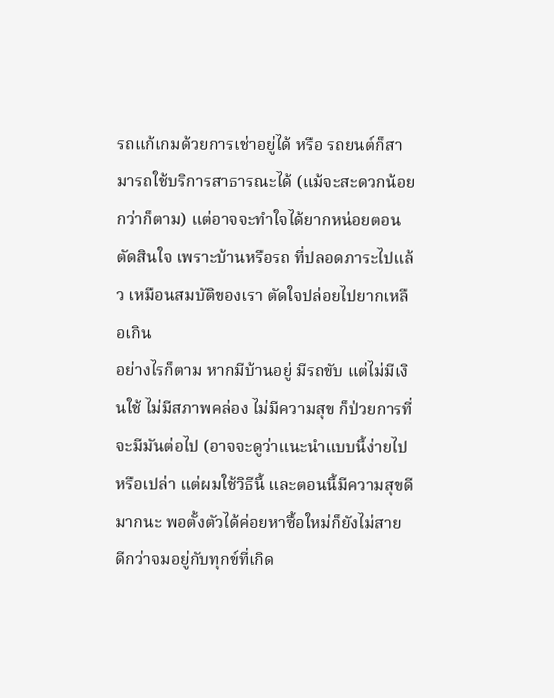รถแก้เกมด้วยการเช่าอยู่ได้ หรือ รถยนต์ก็สามารถใช้บริการสาธารณะได้ (แม้จะสะดวกน้อยกว่าก็ตาม) แต่อาจจะทำใจได้ยากหน่อยตอนตัดสินใจ เพราะบ้านหรือรถ ที่ปลอดภาระไปแล้ว เหมือนสมบัติของเรา ตัดใจปล่อยไปยากเหลือเกิน
อย่างไรก็ตาม หากมีบ้านอยู่ มีรถขับ แต่ไม่มีเงินใช้ ไม่มีสภาพคล่อง ไม่มีความสุข ก็ป่วยการที่จะมีมันต่อไป (อาจจะดูว่าแนะนำแบบนี้ง่ายไปหรือเปล่า แต่ผมใช้วิธีนี้ และตอนนี้มีความสุขดีมากนะ พอตั้งตัวได้ค่อยหาซื้อใหม่ก็ยังไม่สาย ดีกว่าจมอยู่กับทุกข์ที่เกิด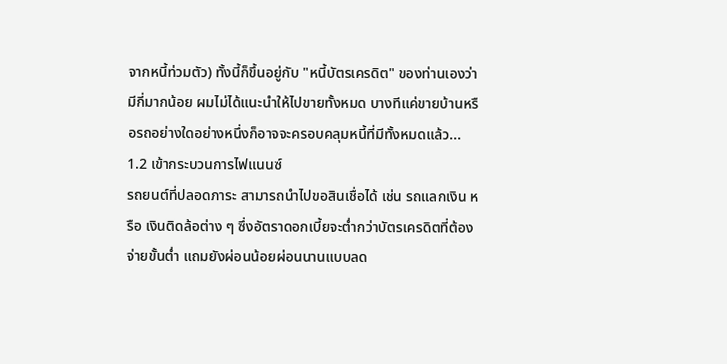จากหนี้ท่วมตัว) ทั้งนี้ก็ขึ้นอยู่กับ "หนี้บัตรเครดิต" ของท่านเองว่ามีกี่มากน้อย ผมไม่ได้แนะนำให้ไปขายทั้งหมด บางทีแค่ขายบ้านหรือรถอย่างใดอย่างหนึ่งก็อาจจะครอบคลุมหนี้ที่มีทั้งหมดแล้ว...
1.2 เข้ากระบวนการไฟแนนซ์
รถยนต์ที่ปลอดภาระ สามารถนำไปขอสินเชื่อได้ เช่น รถแลกเงิน หรือ เงินติดล้อต่าง ๆ ซึ่งอัตราดอกเบี้ยจะต่ำกว่าบัตรเครดิตที่ต้องจ่ายขั้นต่ำ แถมยังผ่อนน้อยผ่อนนานแบบลด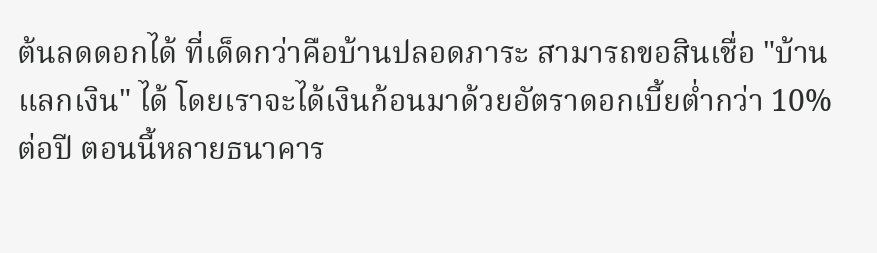ต้นลดดอกได้ ที่เด็ดกว่าคือบ้านปลอดภาระ สามารถขอสินเชื่อ "บ้านแลกเงิน" ได้ โดยเราจะได้เงินก้อนมาด้วยอัตราดอกเบี้ยต่ำกว่า 10% ต่อปี ตอนนี้หลายธนาคาร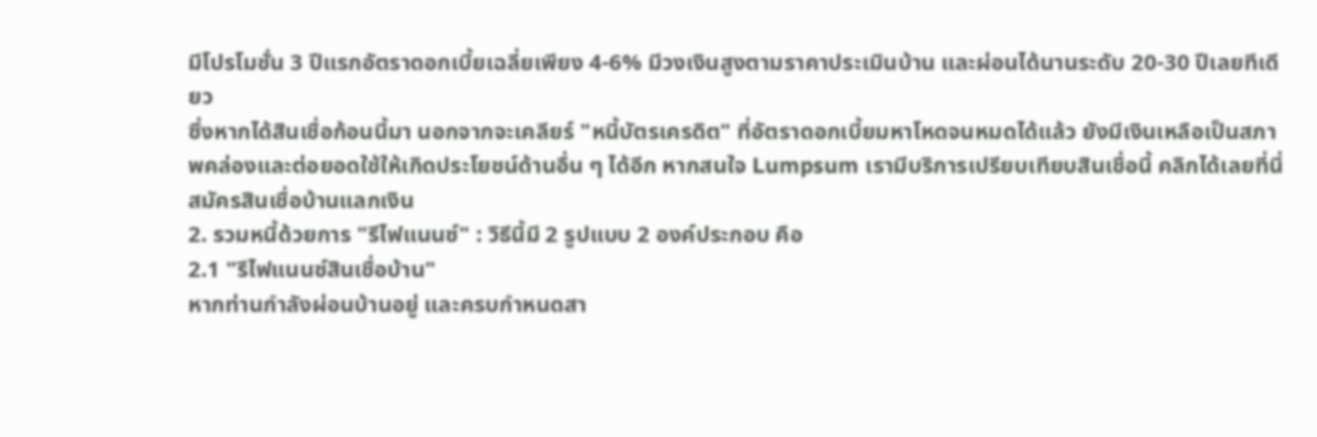มีโปรโมชั่น 3 ปีแรกอัตราดอกเบี้ยเฉลี่ยเพียง 4-6% มีวงเงินสูงตามราคาประเมินบ้าน และผ่อนได้นานระดับ 20-30 ปีเลยทีเดียว
ซึ่งหากได้สินเชื่อก้อนนี้มา นอกจากจะเคลียร์ "หนี้บัตรเครดิต" ที่อัตราดอกเบี้ยมหาโหดจนหมดได้แล้ว ยังมีเงินเหลือเป็นสภาพคล่องและต่อยอดใช้ให้เกิดประโยชน์ด้านอื่น ๆ ได้อีก หากสนใจ Lumpsum เรามีบริการเปรียบเทียบสินเชื่อนี้ คลิกได้เลยที่นี่ สมัครสินเชื่อบ้านแลกเงิน
2. รวมหนี้ด้วยการ "รีไฟแนนซ์" : วิธีนี้มี 2 รูปแบบ 2 องค์ประกอบ คือ
2.1 "รีไฟแนนซ์สินเชื่อบ้าน"
หากท่านกำลังผ่อนบ้านอยู่ และครบกำหนดสา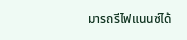มารถรีไฟแนนซ์ได้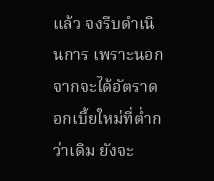แล้ว จงรีบดำเนินการ เพราะนอกจากจะได้อัตราดอกเบี้ยใหม่ที่ต่ำกว่าเดิม ยังจะ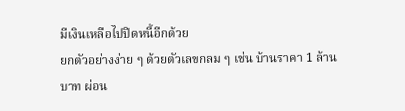มีเงินเหลือไปปิดหนี้อีกด้วย
ยกตัวอย่างง่าย ๆ ด้วยตัวเลขกลม ๆ เช่น บ้านราคา 1 ล้านบาท ผ่อน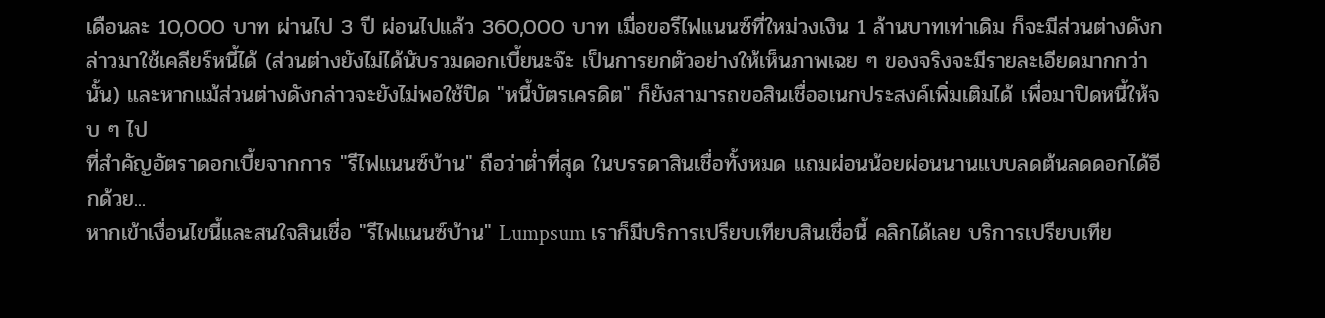เดือนละ 10,000 บาท ผ่านไป 3 ปี ผ่อนไปแล้ว 360,000 บาท เมื่อขอรีไฟแนนซ์ที่ใหม่วงเงิน 1 ล้านบาทเท่าเดิม ก็จะมีส่วนต่างดังกล่าวมาใช้เคลียร์หนี้ได้ (ส่วนต่างยังไม่ได้นับรวมดอกเบี้ยนะจ๊ะ เป็นการยกตัวอย่างให้เห็นภาพเฉย ๆ ของจริงจะมีรายละเอียดมากกว่านั้น) และหากแม้ส่วนต่างดังกล่าวจะยังไม่พอใช้ปิด "หนี้บัตรเครดิต" ก็ยังสามารถขอสินเชื่ออเนกประสงค์เพิ่มเติมได้ เพื่อมาปิดหนี้ให้จบ ๆ ไป
ที่สำคัญอัตราดอกเบี้ยจากการ "รีไฟแนนซ์บ้าน" ถือว่าต่ำที่สุด ในบรรดาสินเชื่อทั้งหมด แถมผ่อนน้อยผ่อนนานแบบลดต้นลดดอกได้อีกด้วย...
หากเข้าเงื่อนไขนี้และสนใจสินเชื่อ "รีไฟแนนซ์บ้าน" Lumpsum เราก็มีบริการเปรียบเทียบสินเชื่อนี้ คลิกได้เลย บริการเปรียบเทีย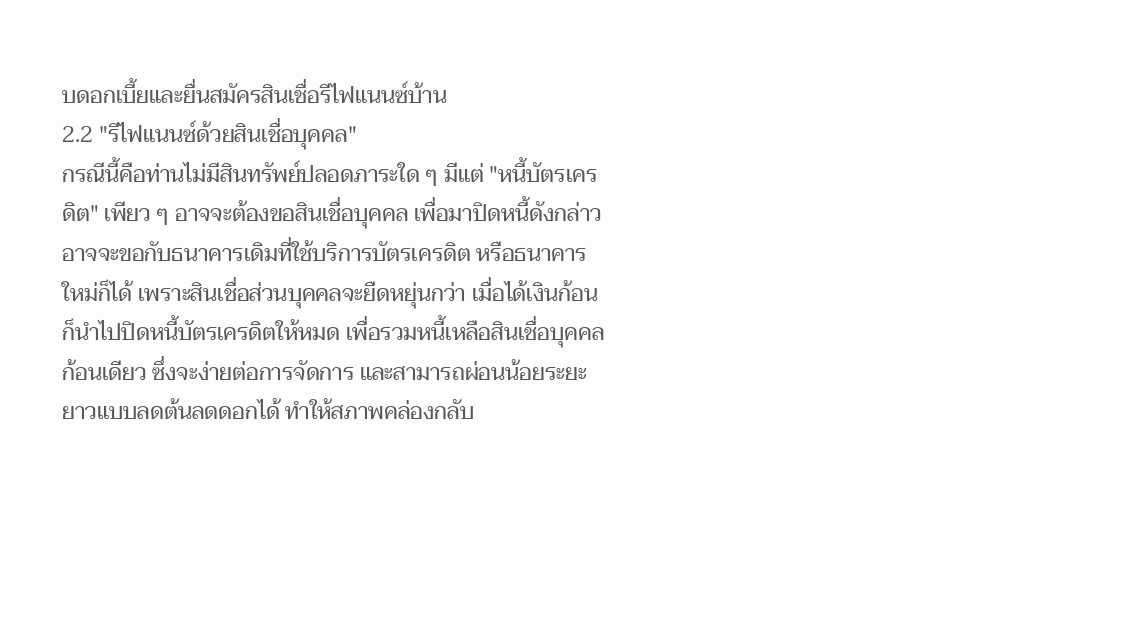บดอกเบี้ยและยื่นสมัครสินเชื่อรีไฟแนนซ์บ้าน
2.2 "รีไฟแนนซ์ด้วยสินเชื่อบุคคล"
กรณีนี้คือท่านไม่มีสินทรัพย์ปลอดภาระใด ๆ มีแต่ "หนี้บัตรเครดิต" เพียว ๆ อาจจะต้องขอสินเชื่อบุคคล เพื่อมาปิดหนี้ดังกล่าว อาจจะขอกับธนาคารเดิมที่ใช้บริการบัตรเครดิต หรือธนาคารใหม่ก็ได้ เพราะสินเชื่อส่วนบุคคลจะยืดหยุ่นกว่า เมื่อได้เงินก้อนก็นำไปปิดหนี้บัตรเครดิตให้หมด เพื่อรวมหนี้เหลือสินเชื่อบุคคลก้อนเดียว ซึ่งจะง่ายต่อการจัดการ และสามารถผ่อนน้อยระยะยาวแบบลดต้นลดดอกได้ ทำให้สภาพคล่องกลับ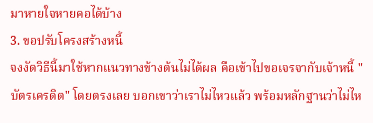มาหายใจหายคอได้บ้าง
3. ขอปรับโครงสร้างหนี้
จงงัดวิธีนี้มาใช้หากแนวทางข้างต้นไม่ได้ผล คือเข้าไปขอเจรจากับเจ้าหนี้ "บัตรเครดิต" โดยตรงเลย บอกเขาว่าเราไม่ไหวแล้ว พร้อมหลักฐานว่าไม่ไห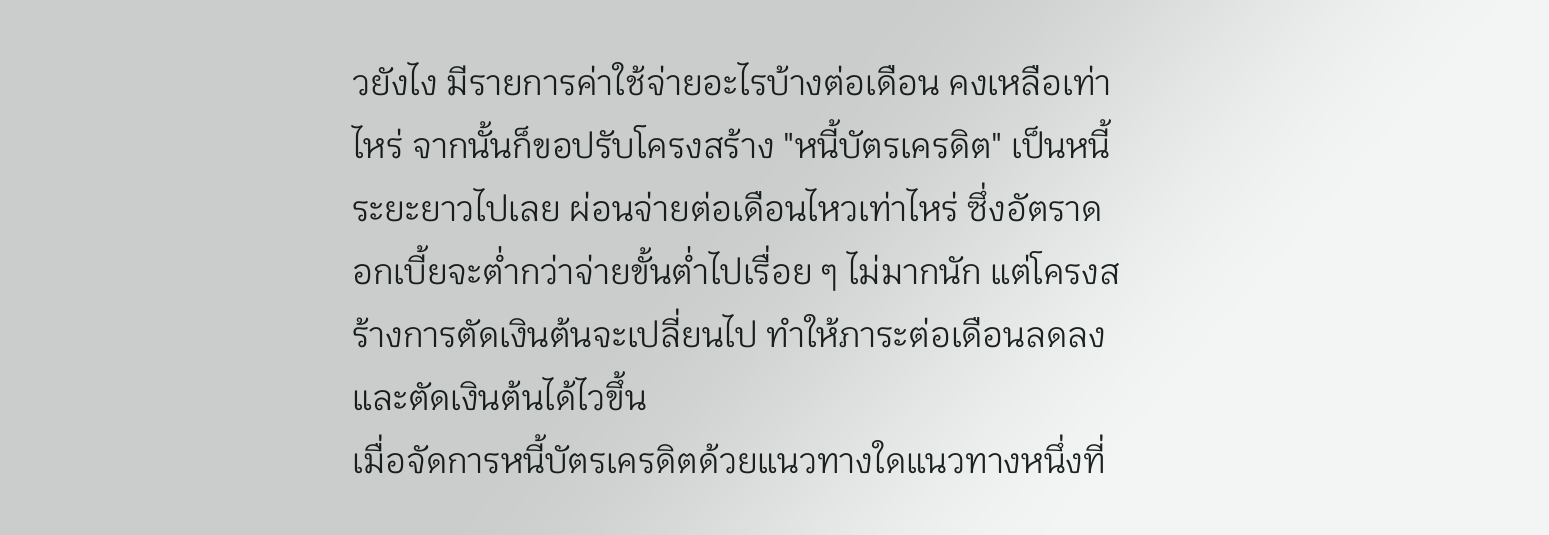วยังไง มีรายการค่าใช้จ่ายอะไรบ้างต่อเดือน คงเหลือเท่าไหร่ จากนั้นก็ขอปรับโครงสร้าง "หนี้บัตรเครดิต" เป็นหนี้ระยะยาวไปเลย ผ่อนจ่ายต่อเดือนไหวเท่าไหร่ ซึ่งอัตราดอกเบี้ยจะต่ำกว่าจ่ายขั้นต่ำไปเรื่อย ๆ ไม่มากนัก แต่โครงสร้างการตัดเงินต้นจะเปลี่ยนไป ทำให้ภาระต่อเดือนลดลง และตัดเงินต้นได้ไวขึ้น
เมื่อจัดการหนี้บัตรเครดิตด้วยแนวทางใดแนวทางหนึ่งที่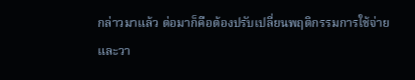กล่าวมาแล้ว ต่อมาก็คือต้องปรับเปลี่ยนพฤติกรรมการใช้จ่ายและวา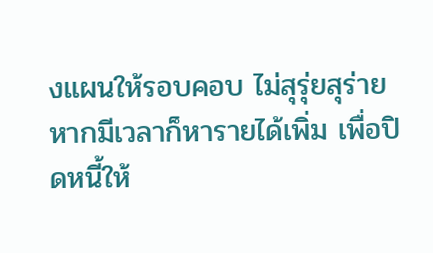งแผนให้รอบคอบ ไม่สุรุ่ยสุร่าย หากมีเวลาก็หารายได้เพิ่ม เพื่อปิดหนี้ให้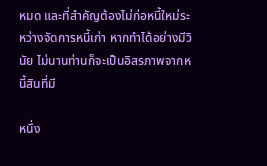หมด และที่สำคัญต้องไม่ก่อหนี้ใหม่ระหว่างจัดการหนี้เก่า หากทำได้อย่างมีวินัย ไม่นานท่านก็จะเป็นอิสรภาพจากหนี้สินที่มี

หนึ่ง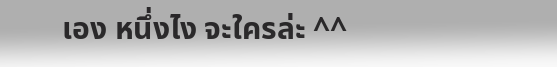เอง หนึ่งไง จะใครล่ะ ^^